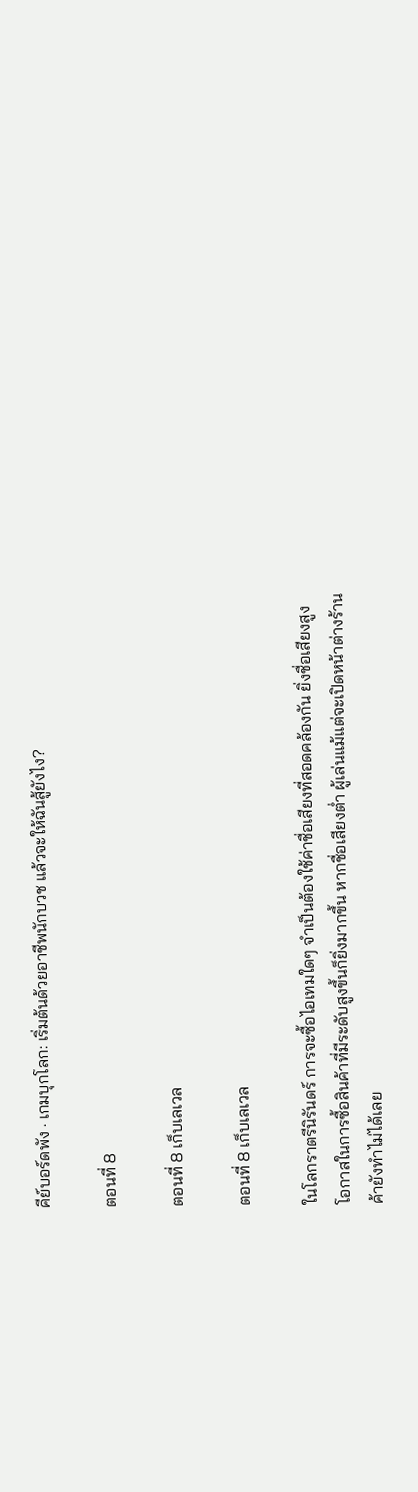คีย์บอร์ดพัง · เกมบุกโลก: เริ่มต้นด้วยอาชีพนักบวช แล้วจะให้ฉันสู้ยังไง?

ตอนที่ 8

ตอนที่ 8 เก็บเลเวล

ตอนที่ 8 เก็บเลเวล

ในโลกราตรีนิรันดร์ การจะซื้อไอเทมใดๆ จำเป็นต้องใช้ค่าชื่อเสียงที่สอดคล้องกัน ยิ่งชื่อเสียงสูง โอกาสในการซื้อสินค้าที่มีระดับสูงขึ้นก็ยิ่งมากขึ้น หากชื่อเสียงต่ำ ผู้เล่นแม้แต่จะเปิดหน้าต่างร้านค้ายังทำไม่ได้เลย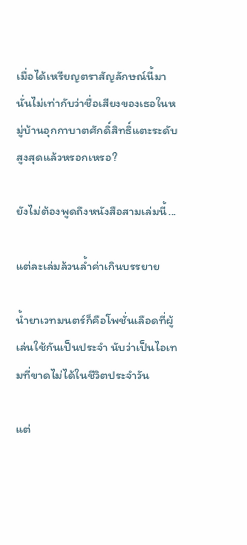เมื่อได้เหรียญตราสัญลักษณ์นี้มา นั่นไม่เท่ากับว่าชื่อเสียงของเธอในหมู่บ้านอุกกาบาตศักดิ์สิทธิ์แตะระดับสูงสุดแล้วหรอกเหรอ?

ยังไม่ต้องพูดถึงหนังสือสามเล่มนี้...

แต่ละเล่มล้วนล้ำค่าเกินบรรยาย

น้ำยาเวทมนตร์ก็คือโพชั่นเลือดที่ผู้เล่นใช้กันเป็นประจำ นับว่าเป็นไอเทมที่ขาดไม่ได้ในชีวิตประจำวัน

แต่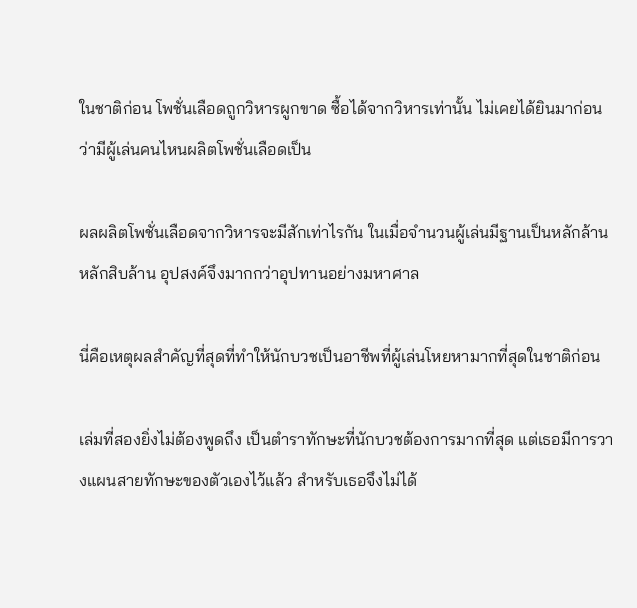ในชาติก่อน โพชั่นเลือดถูกวิหารผูกขาด ซื้อได้จากวิหารเท่านั้น ไม่เคยได้ยินมาก่อนว่ามีผู้เล่นคนไหนผลิตโพชั่นเลือดเป็น

ผลผลิตโพชั่นเลือดจากวิหารจะมีสักเท่าไรกัน ในเมื่อจำนวนผู้เล่นมีฐานเป็นหลักล้านหลักสิบล้าน อุปสงค์จึงมากกว่าอุปทานอย่างมหาศาล

นี่คือเหตุผลสำคัญที่สุดที่ทำให้นักบวชเป็นอาชีพที่ผู้เล่นโหยหามากที่สุดในชาติก่อน

เล่มที่สองยิ่งไม่ต้องพูดถึง เป็นตำราทักษะที่นักบวชต้องการมากที่สุด แต่เธอมีการวางแผนสายทักษะของตัวเองไว้แล้ว สำหรับเธอจึงไม่ได้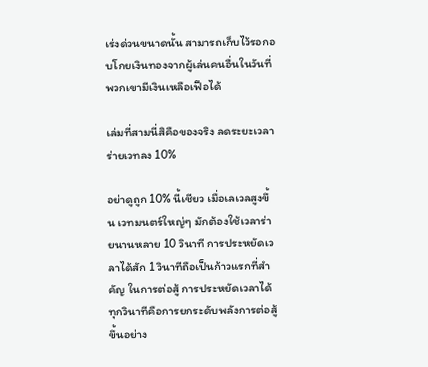เร่งด่วนขนาดนั้น สามารถเก็บไว้รอกอบโกยเงินทองจากผู้เล่นคนอื่นในวันที่พวกเขามีเงินเหลือเฟือได้

เล่มที่สามนี่สิคือของจริง ลดระยะเวลาร่ายเวทลง 10%

อย่าดูถูก 10% นี้เชียว เมื่อเลเวลสูงขึ้น เวทมนตร์ใหญ่ๆ มักต้องใช้เวลาร่ายนานหลาย 10 วินาที การประหยัดเวลาได้สัก 1 วินาทีถือเป็นก้าวแรกที่สำคัญ ในการต่อสู้ การประหยัดเวลาได้ทุกวินาทีคือการยกระดับพลังการต่อสู้ขึ้นอย่าง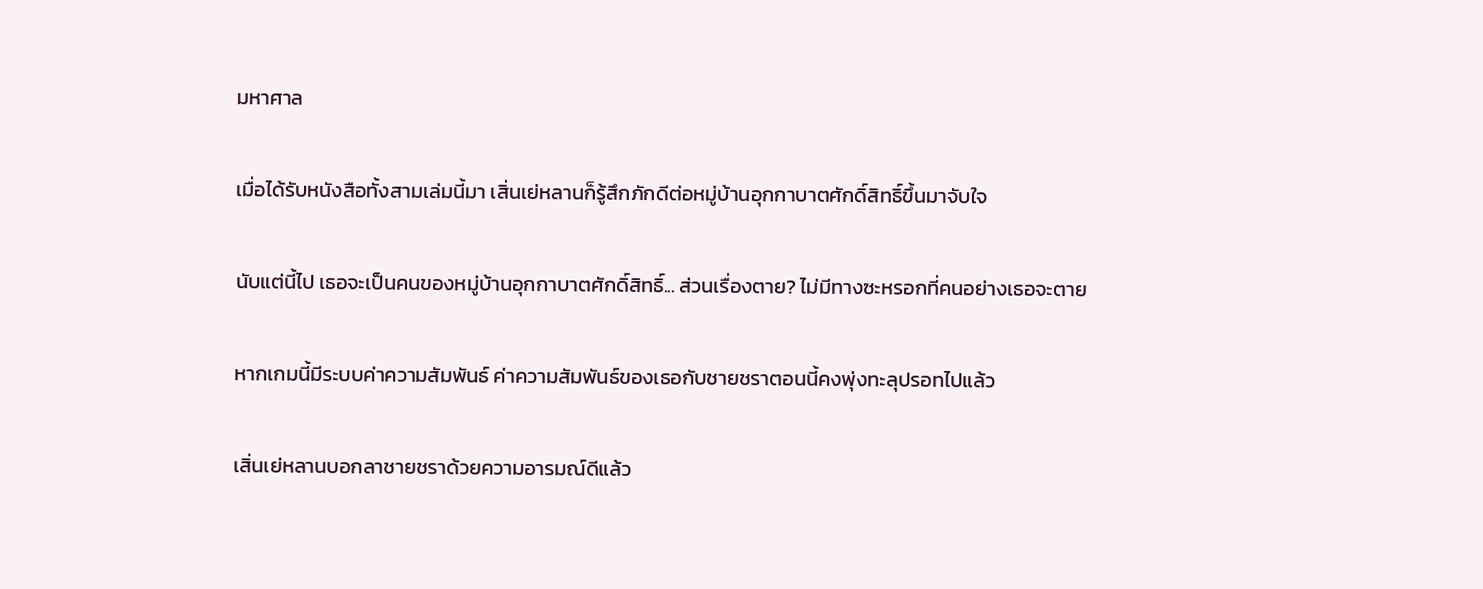มหาศาล

เมื่อได้รับหนังสือทั้งสามเล่มนี้มา เสิ่นเย่หลานก็รู้สึกภักดีต่อหมู่บ้านอุกกาบาตศักดิ์สิทธิ์ขึ้นมาจับใจ

นับแต่นี้ไป เธอจะเป็นคนของหมู่บ้านอุกกาบาตศักดิ์สิทธิ์... ส่วนเรื่องตาย? ไม่มีทางซะหรอกที่คนอย่างเธอจะตาย

หากเกมนี้มีระบบค่าความสัมพันธ์ ค่าความสัมพันธ์ของเธอกับชายชราตอนนี้คงพุ่งทะลุปรอทไปแล้ว

เสิ่นเย่หลานบอกลาชายชราด้วยความอารมณ์ดีแล้ว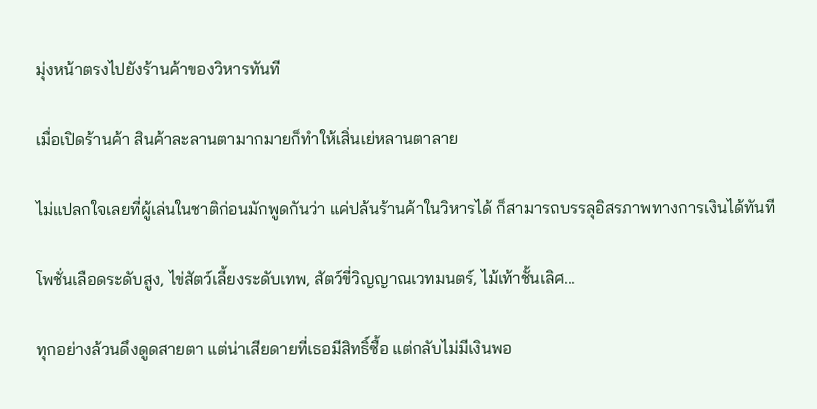มุ่งหน้าตรงไปยังร้านค้าของวิหารทันที

เมื่อเปิดร้านค้า สินค้าละลานตามากมายก็ทำให้เสิ่นเย่หลานตาลาย

ไม่แปลกใจเลยที่ผู้เล่นในชาติก่อนมักพูดกันว่า แค่ปล้นร้านค้าในวิหารได้ ก็สามารถบรรลุอิสรภาพทางการเงินได้ทันที

โพชั่นเลือดระดับสูง, ไข่สัตว์เลี้ยงระดับเทพ, สัตว์ขี่วิญญาณเวทมนตร์, ไม้เท้าชั้นเลิศ...

ทุกอย่างล้วนดึงดูดสายตา แต่น่าเสียดายที่เธอมีสิทธิ์ซื้อ แต่กลับไม่มีเงินพอ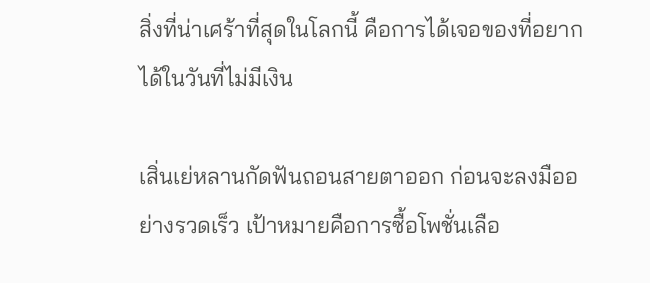สิ่งที่น่าเศร้าที่สุดในโลกนี้ คือการได้เจอของที่อยากได้ในวันที่ไม่มีเงิน

เสิ่นเย่หลานกัดฟันถอนสายตาออก ก่อนจะลงมืออย่างรวดเร็ว เป้าหมายคือการซื้อโพชั่นเลือ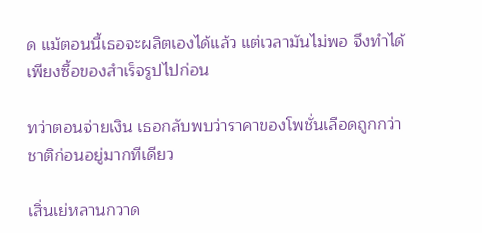ด แม้ตอนนี้เธอจะผลิตเองได้แล้ว แต่เวลามันไม่พอ จึงทำได้เพียงซื้อของสำเร็จรูปไปก่อน

ทว่าตอนจ่ายเงิน เธอกลับพบว่าราคาของโพชั่นเลือดถูกกว่าชาติก่อนอยู่มากทีเดียว

เสิ่นเย่หลานกวาด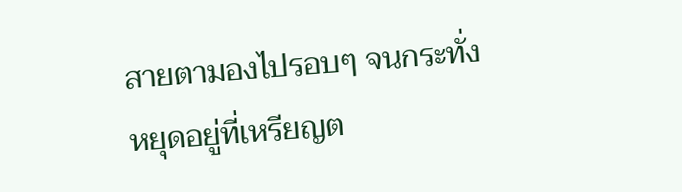สายตามองไปรอบๆ จนกระทั่งหยุดอยู่ที่เหรียญต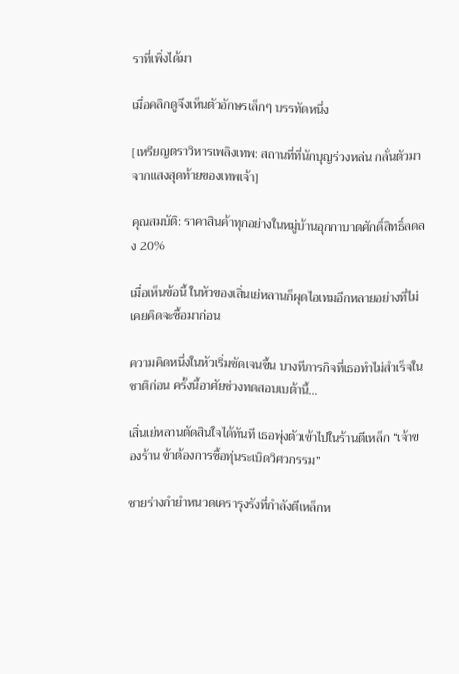ราที่เพิ่งได้มา

เมื่อคลิกดูจึงเห็นตัวอักษรเล็กๆ บรรทัดหนึ่ง

[เหรียญตราวิหารเพลิงเทพ: สถานที่ที่นักบุญร่วงหล่น กลั่นตัวมาจากแสงสุดท้ายของเทพเจ้า]

คุณสมบัติ: ราคาสินค้าทุกอย่างในหมู่บ้านอุกกาบาตศักดิ์สิทธิ์ลดลง 20%

เมื่อเห็นข้อนี้ ในหัวของเสิ่นเย่หลานก็ผุดไอเทมอีกหลายอย่างที่ไม่เคยคิดจะซื้อมาก่อน

ความคิดหนึ่งในหัวเริ่มชัดเจนขึ้น บางทีภารกิจที่เธอทำไม่สำเร็จในชาติก่อน ครั้งนี้อาศัยช่วงทดสอบเบต้านี้...

เสิ่นเย่หลานตัดสินใจได้ทันที เธอพุ่งตัวเข้าไปในร้านตีเหล็ก “เจ้าของร้าน ข้าต้องการซื้อทุ่นระเบิดวิศวกรรม”

ชายร่างกำยำหนวดเครารุงรังที่กำลังตีเหล็กห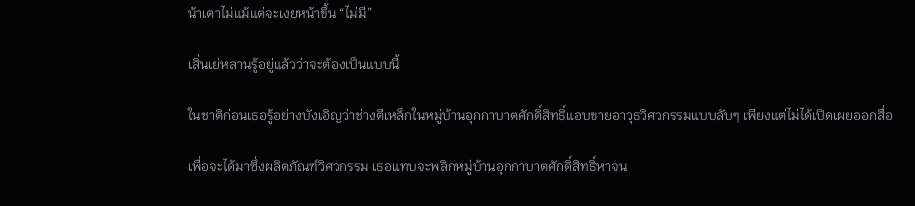น้าเตาไม่แม้แต่จะเงยหน้าขึ้น “ไม่มี”

เสิ่นเย่หลานรู้อยู่แล้วว่าจะต้องเป็นแบบนี้

ในชาติก่อนเธอรู้อย่างบังเอิญว่าช่างตีเหล็กในหมู่บ้านอุกกาบาตศักดิ์สิทธิ์แอบขายอาวุธวิศวกรรมแบบลับๆ เพียงแต่ไม่ได้เปิดเผยออกสื่อ

เพื่อจะได้มาซึ่งผลิตภัณฑ์วิศวกรรม เธอแทบจะพลิกหมู่บ้านอุกกาบาตศักดิ์สิทธิ์หาจน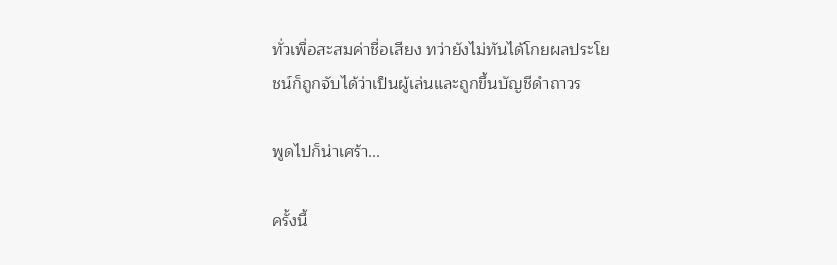ทั่วเพื่อสะสมค่าชื่อเสียง ทว่ายังไม่ทันได้โกยผลประโยชน์ก็ถูกจับได้ว่าเป็นผู้เล่นและถูกขึ้นบัญชีดำถาวร

พูดไปก็น่าเศร้า...

ครั้งนี้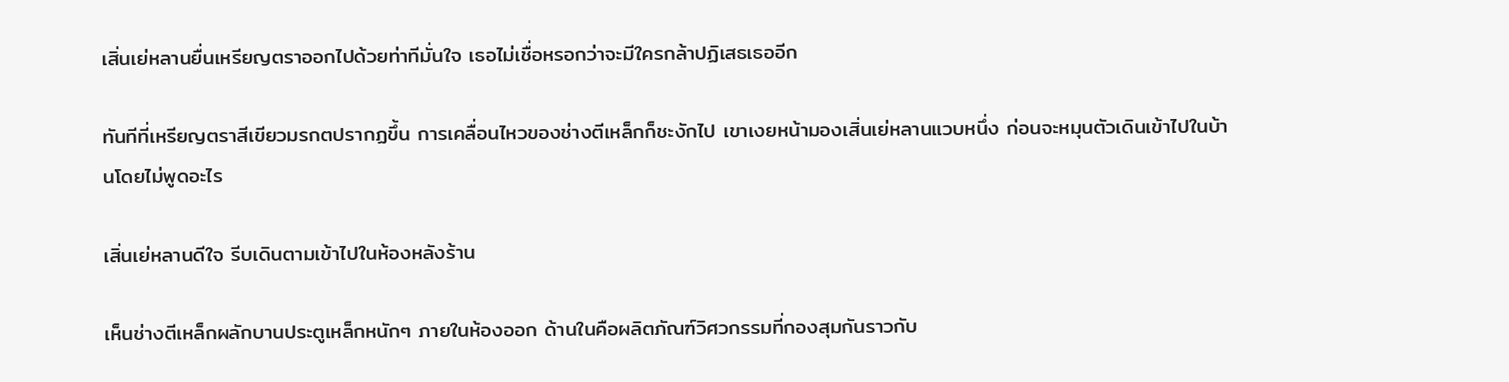เสิ่นเย่หลานยื่นเหรียญตราออกไปด้วยท่าทีมั่นใจ เธอไม่เชื่อหรอกว่าจะมีใครกล้าปฏิเสธเธออีก

ทันทีที่เหรียญตราสีเขียวมรกตปรากฏขึ้น การเคลื่อนไหวของช่างตีเหล็กก็ชะงักไป เขาเงยหน้ามองเสิ่นเย่หลานแวบหนึ่ง ก่อนจะหมุนตัวเดินเข้าไปในบ้านโดยไม่พูดอะไร

เสิ่นเย่หลานดีใจ รีบเดินตามเข้าไปในห้องหลังร้าน

เห็นช่างตีเหล็กผลักบานประตูเหล็กหนักๆ ภายในห้องออก ด้านในคือผลิตภัณฑ์วิศวกรรมที่กองสุมกันราวกับ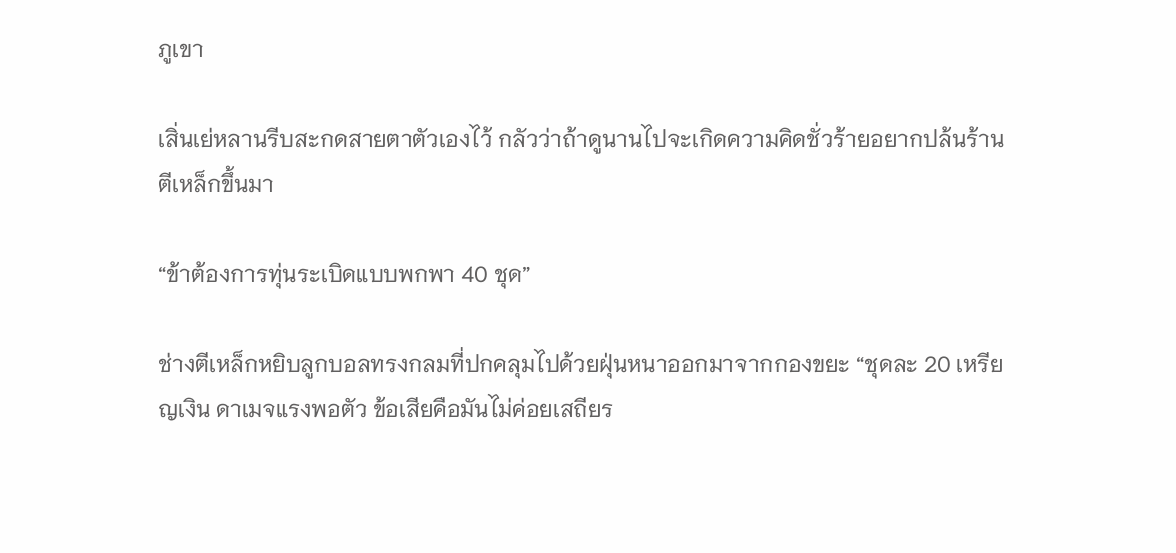ภูเขา

เสิ่นเย่หลานรีบสะกดสายตาตัวเองไว้ กลัวว่าถ้าดูนานไปจะเกิดความคิดชั่วร้ายอยากปล้นร้านตีเหล็กขึ้นมา

“ข้าต้องการทุ่นระเบิดแบบพกพา 40 ชุด”

ช่างตีเหล็กหยิบลูกบอลทรงกลมที่ปกคลุมไปด้วยฝุ่นหนาออกมาจากกองขยะ “ชุดละ 20 เหรียญเงิน ดาเมจแรงพอตัว ข้อเสียคือมันไม่ค่อยเสถียร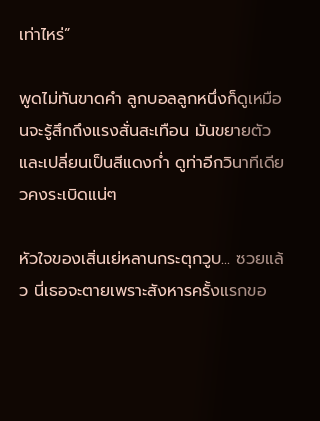เท่าไหร่”

พูดไม่ทันขาดคำ ลูกบอลลูกหนึ่งก็ดูเหมือนจะรู้สึกถึงแรงสั่นสะเทือน มันขยายตัวและเปลี่ยนเป็นสีแดงก่ำ ดูท่าอีกวินาทีเดียวคงระเบิดแน่ๆ

หัวใจของเสิ่นเย่หลานกระตุกวูบ... ซวยแล้ว นี่เธอจะตายเพราะสังหารครั้งแรกขอ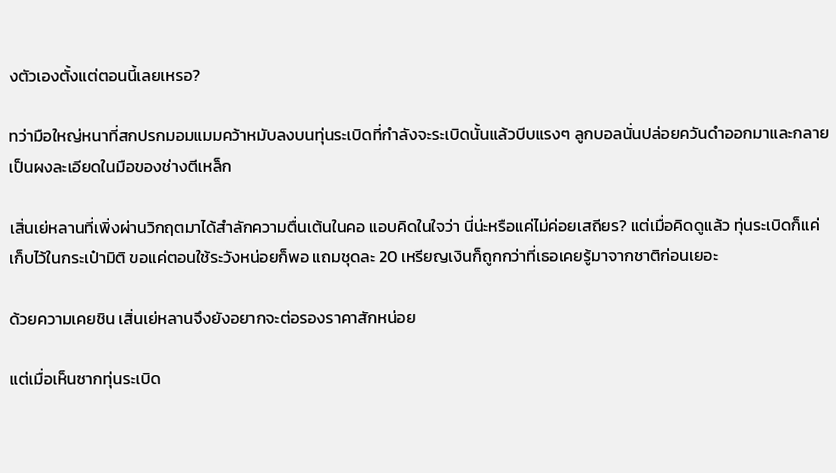งตัวเองตั้งแต่ตอนนี้เลยเหรอ?

ทว่ามือใหญ่หนาที่สกปรกมอมแมมคว้าหมับลงบนทุ่นระเบิดที่กำลังจะระเบิดนั้นแล้วบีบแรงๆ ลูกบอลนั่นปล่อยควันดำออกมาและกลายเป็นผงละเอียดในมือของช่างตีเหล็ก

เสิ่นเย่หลานที่เพิ่งผ่านวิกฤตมาได้สำลักความตื่นเต้นในคอ แอบคิดในใจว่า นี่น่ะหรือแค่ไม่ค่อยเสถียร? แต่เมื่อคิดดูแล้ว ทุ่นระเบิดก็แค่เก็บไว้ในกระเป๋ามิติ ขอแค่ตอนใช้ระวังหน่อยก็พอ แถมชุดละ 20 เหรียญเงินก็ถูกกว่าที่เธอเคยรู้มาจากชาติก่อนเยอะ

ด้วยความเคยชิน เสิ่นเย่หลานจึงยังอยากจะต่อรองราคาสักหน่อย

แต่เมื่อเห็นซากทุ่นระเบิด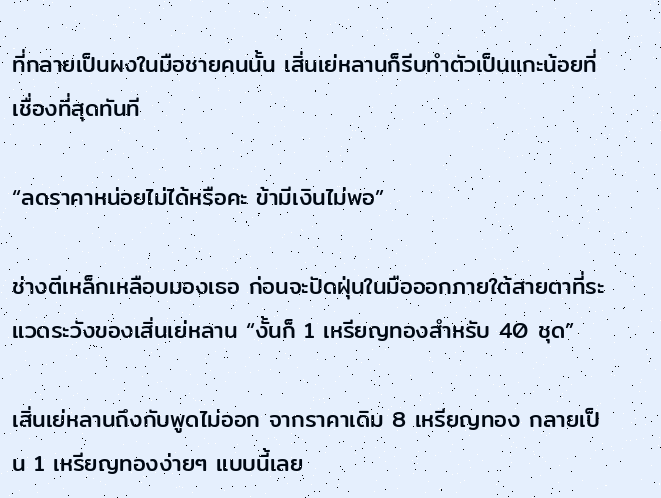ที่กลายเป็นผงในมือชายคนนั้น เสิ่นเย่หลานก็รีบทำตัวเป็นแกะน้อยที่เชื่องที่สุดทันที

“ลดราคาหน่อยไม่ได้หรือคะ ข้ามีเงินไม่พอ”

ช่างตีเหล็กเหลือบมองเธอ ก่อนจะปัดฝุ่นในมือออกภายใต้สายตาที่ระแวดระวังของเสิ่นเย่หลาน “งั้นก็ 1 เหรียญทองสำหรับ 40 ชุด”

เสิ่นเย่หลานถึงกับพูดไม่ออก จากราคาเดิม 8 เหรียญทอง กลายเป็น 1 เหรียญทองง่ายๆ แบบนี้เลย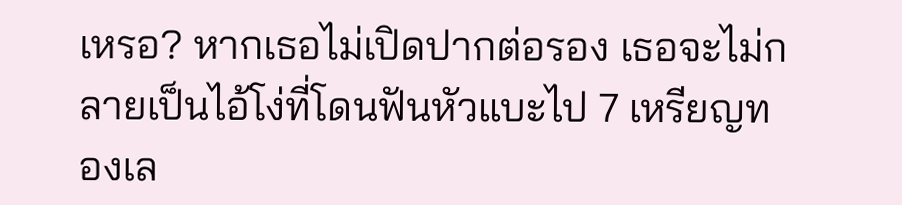เหรอ? หากเธอไม่เปิดปากต่อรอง เธอจะไม่กลายเป็นไอ้โง่ที่โดนฟันหัวแบะไป 7 เหรียญทองเล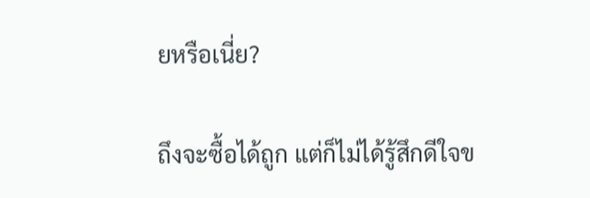ยหรือเนี่ย?

ถึงจะซื้อได้ถูก แต่ก็ไม่ได้รู้สึกดีใจข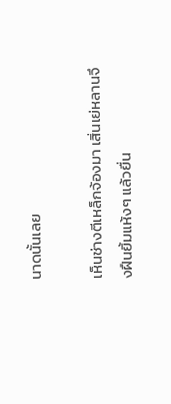นาดนั้นเลย

เห็นช่างตีเหล็กจ้องมา เสิ่นเย่หลานจึงฝืนยิ้มแห้งๆ แล้วยื่น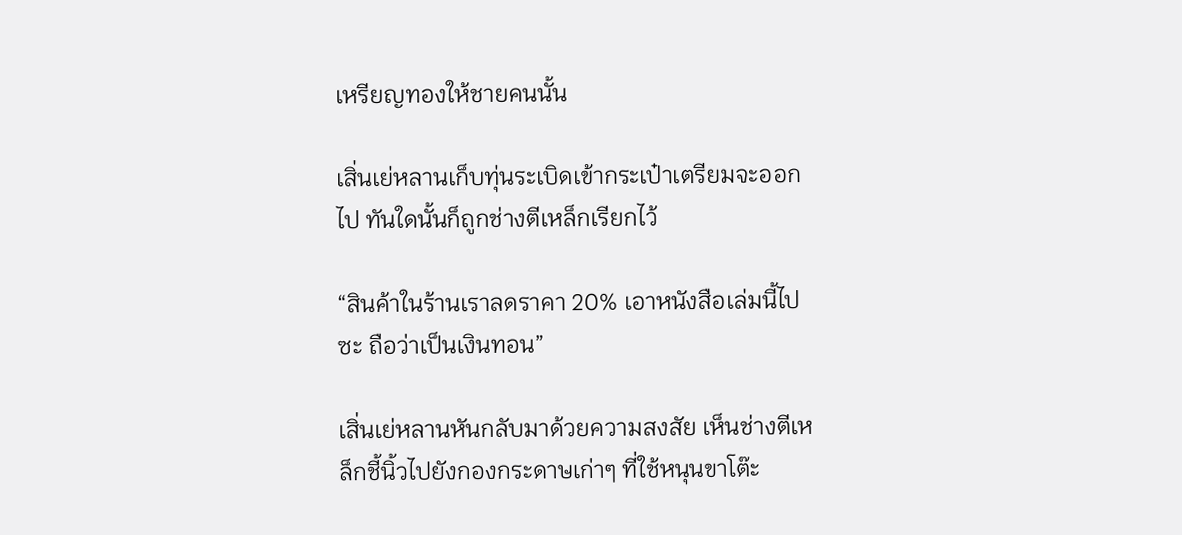เหรียญทองให้ชายคนนั้น

เสิ่นเย่หลานเก็บทุ่นระเบิดเข้ากระเป๋าเตรียมจะออกไป ทันใดนั้นก็ถูกช่างตีเหล็กเรียกไว้

“สินค้าในร้านเราลดราคา 20% เอาหนังสือเล่มนี้ไปซะ ถือว่าเป็นเงินทอน”

เสิ่นเย่หลานหันกลับมาด้วยความสงสัย เห็นช่างตีเหล็กชี้นิ้วไปยังกองกระดาษเก่าๆ ที่ใช้หนุนขาโต๊ะ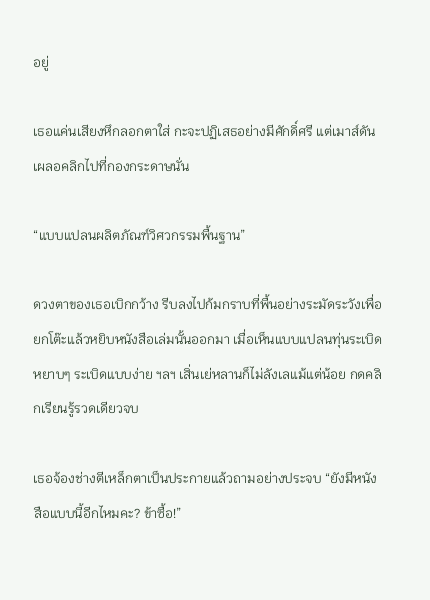อยู่

เธอแค่นเสียงหึกลอกตาใส่ กะจะปฏิเสธอย่างมีศักดิ์ศรี แต่เมาส์ดันเผลอคลิกไปที่กองกระดาษนั่น

“แบบแปลนผลิตภัณฑ์วิศวกรรมพื้นฐาน”

ดวงตาของเธอเบิกกว้าง รีบลงไปก้มกราบที่พื้นอย่างระมัดระวังเพื่อยกโต๊ะแล้วหยิบหนังสือเล่มนั้นออกมา เมื่อเห็นแบบแปลนทุ่นระเบิดหยาบๆ ระเบิดแบบง่าย ฯลฯ เสิ่นเย่หลานก็ไม่ลังเลแม้แต่น้อย กดคลิกเรียนรู้รวดเดียวจบ

เธอจ้องช่างตีเหล็กตาเป็นประกายแล้วถามอย่างประจบ “ยังมีหนังสือแบบนี้อีกไหมคะ? ข้าซื้อ!”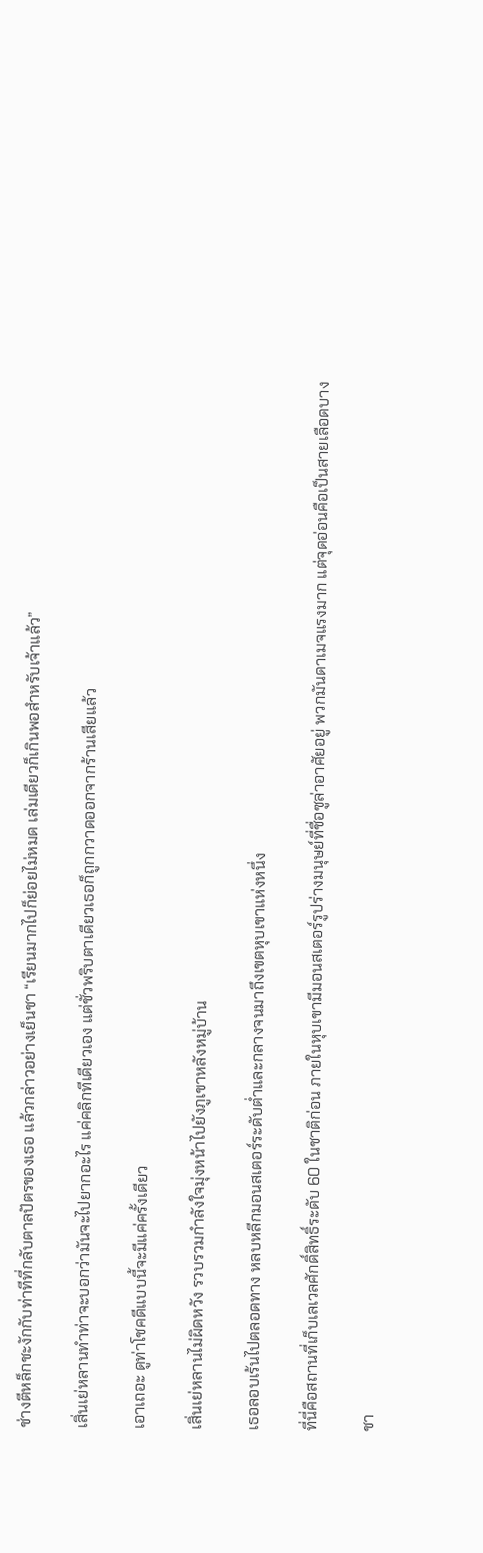ช่างตีหล็กชะงักกับท่าทีที่กลับตาลปัตรของเธอ แล้วกล่าวอย่างเย็นชา “เรียนมากไปก็ย่อยไม่หมด เล่มเดียวก็เกินพอสำหรับเจ้าแล้ว”

เสิ่นเย่หลานทำท่าจะบอกว่ามันจะไปยากอะไร แค่คลิกทีเดียวเอง แต่ชั่วพริบตาเดียวเธอก็ถูกกวาดออกจากร้านเสียแล้ว

เอาเถอะ ดูท่าโชคดีแบบนี้จะมีแค่ครั้งเดียว

เสิ่นเย่หลานไม่ผิดหวัง รวบรวมกำลังใจมุ่งหน้าไปยังภูเขาหลังหมู่บ้าน

เธอลอบเร้นไปตลอดทาง หลบหลีกมอนสเตอร์ระดับต่ำและกลางจนมาถึงเขตหุบเขาแห่งหนึ่ง

ที่นี่คือสถานที่เก็บเลเวลศักดิ์สิทธิ์ระดับ 60 ในชาติก่อน ภายในหุบเขามีมอนสเตอร์รูปร่างมนุษย์ที่ชื่อซูล่าอาศัยอยู่ พวกมันดาเมจแรงมาก แต่จุดอ่อนคือเป็นสายเลือดบาง

ชา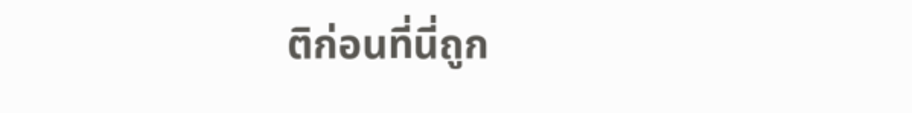ติก่อนที่นี่ถูก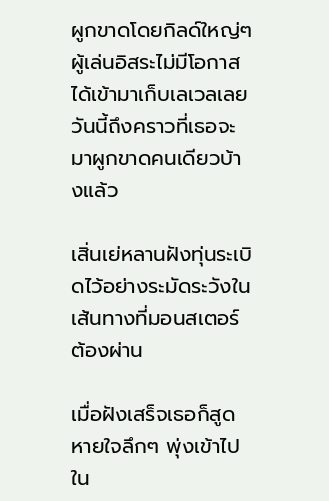ผูกขาดโดยกิลด์ใหญ่ๆ ผู้เล่นอิสระไม่มีโอกาสได้เข้ามาเก็บเลเวลเลย วันนี้ถึงคราวที่เธอจะมาผูกขาดคนเดียวบ้างแล้ว

เสิ่นเย่หลานฝังทุ่นระเบิดไว้อย่างระมัดระวังในเส้นทางที่มอนสเตอร์ต้องผ่าน

เมื่อฝังเสร็จเธอก็สูดหายใจลึกๆ พุ่งเข้าไปใน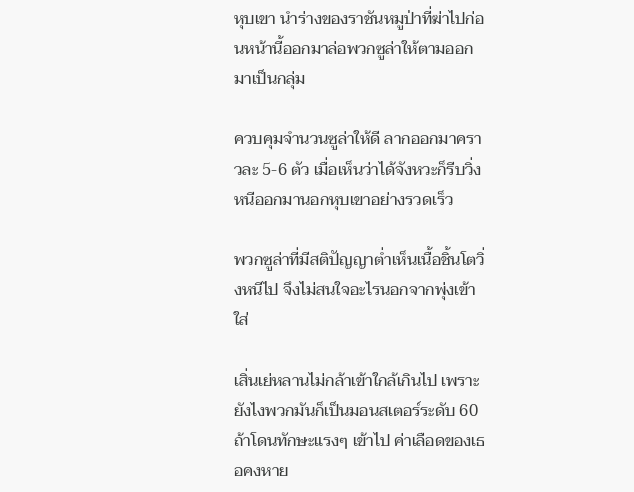หุบเขา นำร่างของราชันหมูป่าที่ฆ่าไปก่อนหน้านี้ออกมาล่อพวกซูล่าให้ตามออกมาเป็นกลุ่ม

ควบคุมจำนวนซูล่าให้ดี ลากออกมาคราวละ 5-6 ตัว เมื่อเห็นว่าได้จังหวะก็รีบวิ่งหนีออกมานอกหุบเขาอย่างรวดเร็ว

พวกซูล่าที่มีสติปัญญาต่ำเห็นเนื้อชิ้นโตวิ่งหนีไป จึงไม่สนใจอะไรนอกจากพุ่งเข้าใส่

เสิ่นเย่หลานไม่กล้าเข้าใกล้เกินไป เพราะยังไงพวกมันก็เป็นมอนสเตอร์ระดับ 60 ถ้าโดนทักษะแรงๆ เข้าไป ค่าเลือดของเธอคงหาย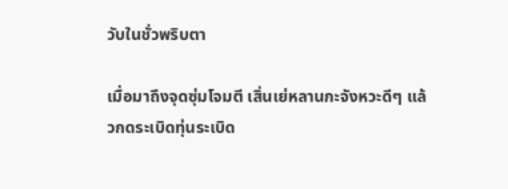วับในชั่วพริบตา

เมื่อมาถึงจุดซุ่มโจมตี เสิ่นเย่หลานกะจังหวะดีๆ แล้วกดระเบิดทุ่นระเบิด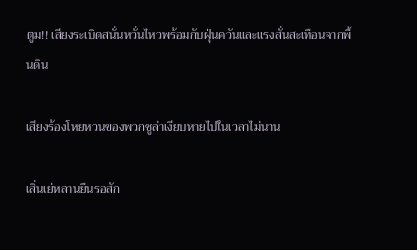ตูม!! เสียงระเบิดสนั่นหวั่นไหวพร้อมกับฝุ่นควันและแรงสั่นสะเทือนจากพื้นดิน

เสียงร้องโหยหวนของพวกซูล่าเงียบหายไปในเวลาไม่นาน

เสิ่นเย่หลานยืนรอสัก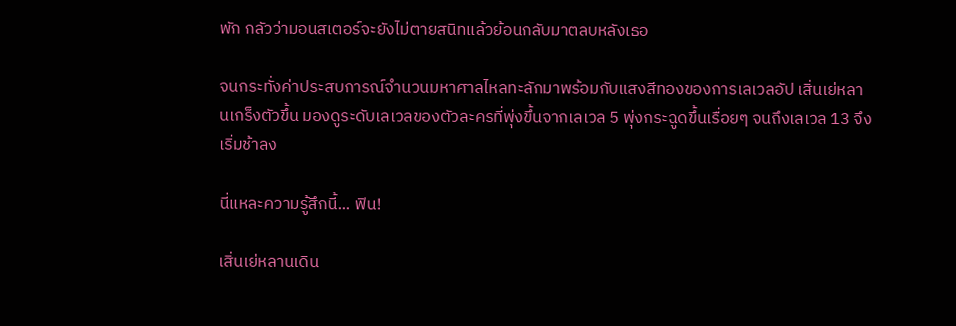พัก กลัวว่ามอนสเตอร์จะยังไม่ตายสนิทแล้วย้อนกลับมาตลบหลังเธอ

จนกระทั่งค่าประสบการณ์จำนวนมหาศาลไหลทะลักมาพร้อมกับแสงสีทองของการเลเวลอัป เสิ่นเย่หลานเกร็งตัวขึ้น มองดูระดับเลเวลของตัวละครที่พุ่งขึ้นจากเลเวล 5 พุ่งกระฉูดขึ้นเรื่อยๆ จนถึงเลเวล 13 จึงเริ่มช้าลง

นี่แหละความรู้สึกนี้... ฟิน!

เสิ่นเย่หลานเดิน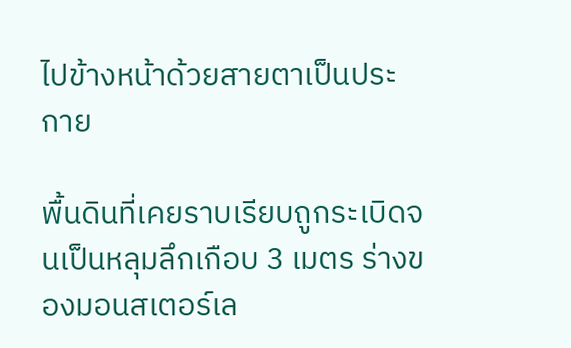ไปข้างหน้าด้วยสายตาเป็นประกาย

พื้นดินที่เคยราบเรียบถูกระเบิดจนเป็นหลุมลึกเกือบ 3 เมตร ร่างของมอนสเตอร์เล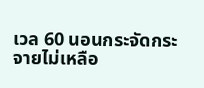เวล 60 นอนกระจัดกระจายไม่เหลือ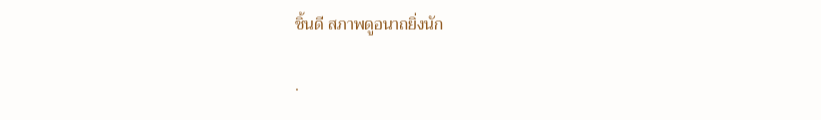ชิ้นดี สภาพดูอนาถยิ่งนัก

.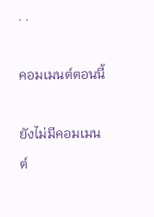. .

คอมเมนต์ตอนนี้

ยังไม่มีคอมเมนต์